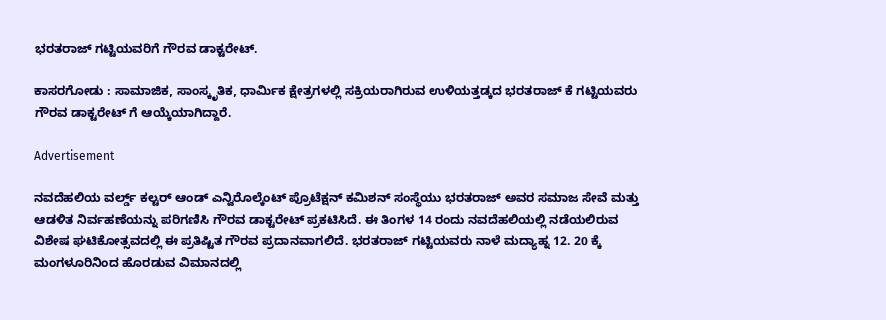ಭರತರಾಜ್ ಗಟ್ಟಿಯವರಿಗೆ ಗೌರವ ಡಾಕ್ಟರೇಟ್.

ಕಾಸರಗೋಡು : ಸಾಮಾಜಿಕ, ಸಾಂಸ್ಕೃತಿಕ, ಧಾರ್ಮಿಕ ಕ್ಷೇತ್ರಗಳಲ್ಲಿ ಸಕ್ರಿಯರಾಗಿರುವ ಉಳಿಯತ್ತಡ್ಕದ ಭರತರಾಜ್ ಕೆ ಗಟ್ಟಿಯವರು ಗೌರವ ಡಾಕ್ಟರೇಟ್ ಗೆ ಆಯ್ಕೆಯಾಗಿದ್ದಾರೆ.

Advertisement

ನವದೆಹಲಿಯ ವರ್ಲ್ಡ್ ಕಲ್ಟರ್ ಆಂಡ್ ಎನ್ವಿರೊಲ್ಕೆಂಟ್ ಪ್ರೊಟೆಕ್ಷನ್ ಕಮಿಶನ್ ಸಂಸ್ಥೆಯು ಭರತರಾಜ್ ಅವರ ಸಮಾಜ ಸೇವೆ ಮತ್ತು ಆಡಳಿತ ನಿರ್ವಹಣೆಯನ್ನು ಪರಿಗಣಿಸಿ ಗೌರವ ಡಾಕ್ಟರೇಟ್ ಪ್ರಕಟಿಸಿದೆ. ಈ ತಿಂಗಳ 14 ರಂದು ನವದೆಹಲಿಯಲ್ಲಿ ನಡೆಯಲಿರುವ ವಿಶೇಷ ಘಟಿಕೋತ್ಸವದಲ್ಲಿ ಈ ಪ್ರತಿಷ್ಟಿತ ಗೌರವ ಪ್ರದಾನವಾಗಲಿದೆ. ಭರತರಾಜ್ ಗಟ್ಟಿಯವರು ನಾಳೆ ಮದ್ಯಾಹ್ನ 12. 20 ಕ್ಕೆ ಮಂಗಳೂರಿನಿಂದ ಹೊರಡುವ ವಿಮಾನದಲ್ಲಿ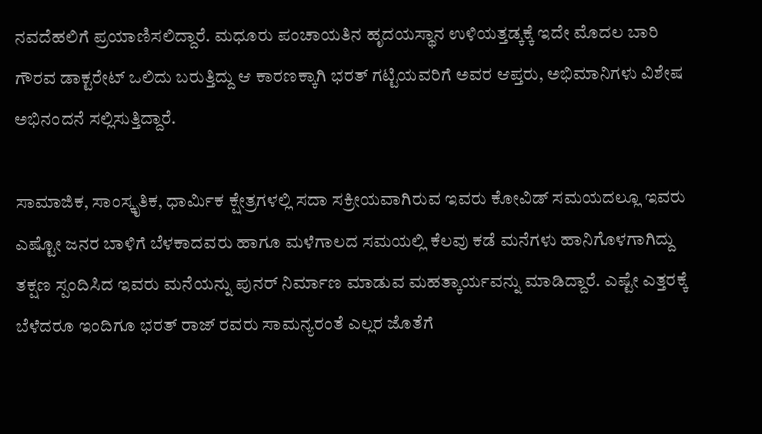ನವದೆಹಲಿಗೆ ಪ್ರಯಾಣಿಸಲಿದ್ದಾರೆ. ಮಧೂರು ಪಂಚಾಯತಿನ ಹೃದಯಸ್ಥಾನ ಉಳಿಯತ್ತಡ್ಕಕ್ಕೆ ಇದೇ ಮೊದಲ ಬಾರಿ ಗೌರವ ಡಾಕ್ಟರೇಟ್ ಒಲಿದು ಬರುತ್ತಿದ್ದು ಆ ಕಾರಣಕ್ಕಾಗಿ ಭರತ್ ಗಟ್ಟಿಯವರಿಗೆ ಅವರ ಆಪ್ತರು, ಅಭಿಮಾನಿಗಳು ವಿಶೇಷ ಅಭಿನಂದನೆ ಸಲ್ಲಿಸುತ್ತಿದ್ದಾರೆ.

ಸಾಮಾಜಿಕ, ಸಾಂಸ್ಕೃತಿಕ, ಧಾರ್ಮಿಕ ಕ್ಷೇತ್ರಗಳಲ್ಲಿ ಸದಾ ಸಕ್ರೀಯವಾಗಿರುವ ಇವರು ಕೋವಿಡ್ ಸಮಯದಲ್ಲೂ ಇವರು ಎಷ್ಟೋ ಜನರ ಬಾಳಿಗೆ ಬೆಳಕಾದವರು ಹಾಗೂ ಮಳೆಗಾಲದ ಸಮಯಲ್ಲಿ ಕೆಲವು ಕಡೆ ಮನೆಗಳು ಹಾನಿಗೊಳಗಾಗಿದ್ದು ತಕ್ಷಣ ಸ್ಪಂದಿಸಿದ ಇವರು ಮನೆಯನ್ನು ಪುನರ್ ನಿರ್ಮಾಣ ಮಾಡುವ ಮಹತ್ಕಾರ್ಯವನ್ನು ಮಾಡಿದ್ದಾರೆ. ಎಷ್ಟೇ ಎತ್ತರಕ್ಕೆ ಬೆಳೆದರೂ ಇಂದಿಗೂ ಭರತ್ ರಾಜ್ ರವರು ಸಾಮನ್ಯರಂತೆ ಎಲ್ಲರ ಜೊತೆಗೆ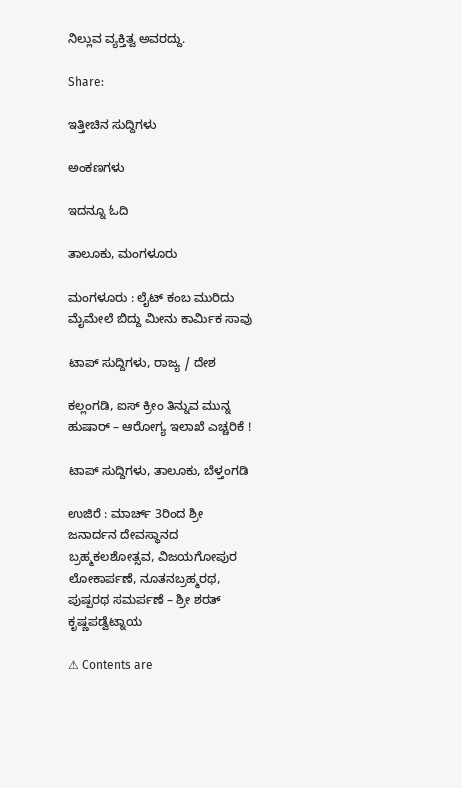ನಿಲ್ಲುವ ವ್ಯಕ್ತಿತ್ವ ಅವರದ್ದು.

Share:

ಇತ್ತೀಚಿನ ಸುದ್ದಿಗಳು

ಅಂಕಣಗಳು

ಇದನ್ನೂ ಓದಿ

ತಾಲೂಕು, ಮಂಗಳೂರು

ಮಂಗಳೂರು : ಲೈಟ್ ಕಂಬ ಮುರಿದು ಮೈಮೇಲೆ ಬಿದ್ದು ಮೀನು ಕಾರ್ಮಿಕ ಸಾವು

ಟಾಪ್ ಸುದ್ದಿಗಳು, ರಾಜ್ಯ / ದೇಶ

ಕಲ್ಲಂಗಡಿ, ಐಸ್ ಕ್ರೀಂ ತಿನ್ನುವ ಮುನ್ನ ಹುಷಾರ್‌ – ಆರೋಗ್ಯ ಇಲಾಖೆ ಎಚ್ಚರಿಕೆ !

ಟಾಪ್ ಸುದ್ದಿಗಳು, ತಾಲೂಕು, ಬೆಳ್ತಂಗಡಿ

ಉಜಿರೆ : ಮಾರ್ಚ್ 3ರಿಂದ ಶ್ರೀ ಜನಾರ್ದನ ದೇವಸ್ಥಾನದ ಬ್ರಹ್ಮಕಲಶೋತ್ಸವ, ವಿಜಯಗೋಪುರ ಲೋಕಾರ್ಪಣೆ, ನೂತನಬ್ರಹ್ಮರಥ, ಪುಷ್ಪರಥ ಸಮರ್ಪಣೆ – ಶ್ರೀ ಶರತ್ ಕೃಷ್ಣಪಡ್ವೆಟ್ನಾಯ

⚠ Contents are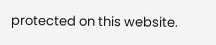protected on this website.